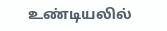உண்டியலில்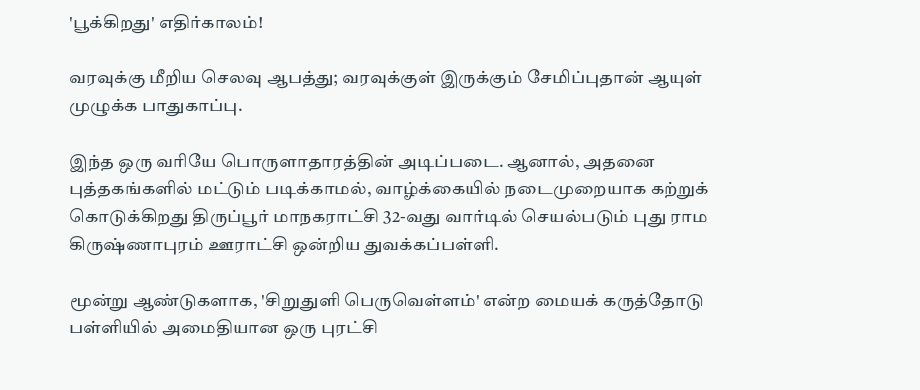'பூக்கிறது' எதிர்காலம்!

வரவுக்கு மீறிய செலவு ஆபத்து; வரவுக்குள் இருக்கும் சேமிப்புதான் ஆயுள் முழுக்க பாதுகாப்பு.

இந்த ஒரு வரியே பொருளாதாரத்தின் அடிப்படை. ஆனால், அதனை புத்தகங்களில் மட்டும் படிக்காமல், வாழ்க்கையில் நடைமுறையாக கற்றுக் கொடுக்கிறது திருப்பூர் மாநகராட்சி 32-வது வார்டில் செயல்படும் புது ராம கிருஷ்ணாபுரம் ஊராட்சி ஒன்றிய துவக்கப்பள்ளி.

மூன்று ஆண்டுகளாக, 'சிறுதுளி பெருவெள்ளம்' என்ற மையக் கருத்தோடு பள்ளியில் அமைதியான ஒரு புரட்சி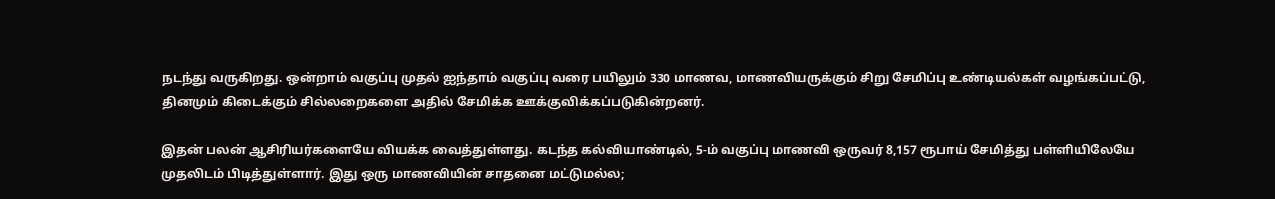நடந்து வருகிறது. ஒன்றாம் வகுப்பு முதல் ஐந்தாம் வகுப்பு வரை பயிலும் 330 மாணவ, மாணவியருக்கும் சிறு சேமிப்பு உண்டியல்கள் வழங்கப்பட்டு, தினமும் கிடைக்கும் சில்லறைகளை அதில் சேமிக்க ஊக்குவிக்கப்படுகின்றனர்.

இதன் பலன் ஆசிரியர்களையே வியக்க வைத்துள்ளது. கடந்த கல்வியாண்டில், 5-ம் வகுப்பு மாணவி ஒருவர் 8,157 ரூபாய் சேமித்து பள்ளியிலேயே முதலிடம் பிடித்துள்ளார். இது ஒரு மாணவியின் சாதனை மட்டுமல்ல;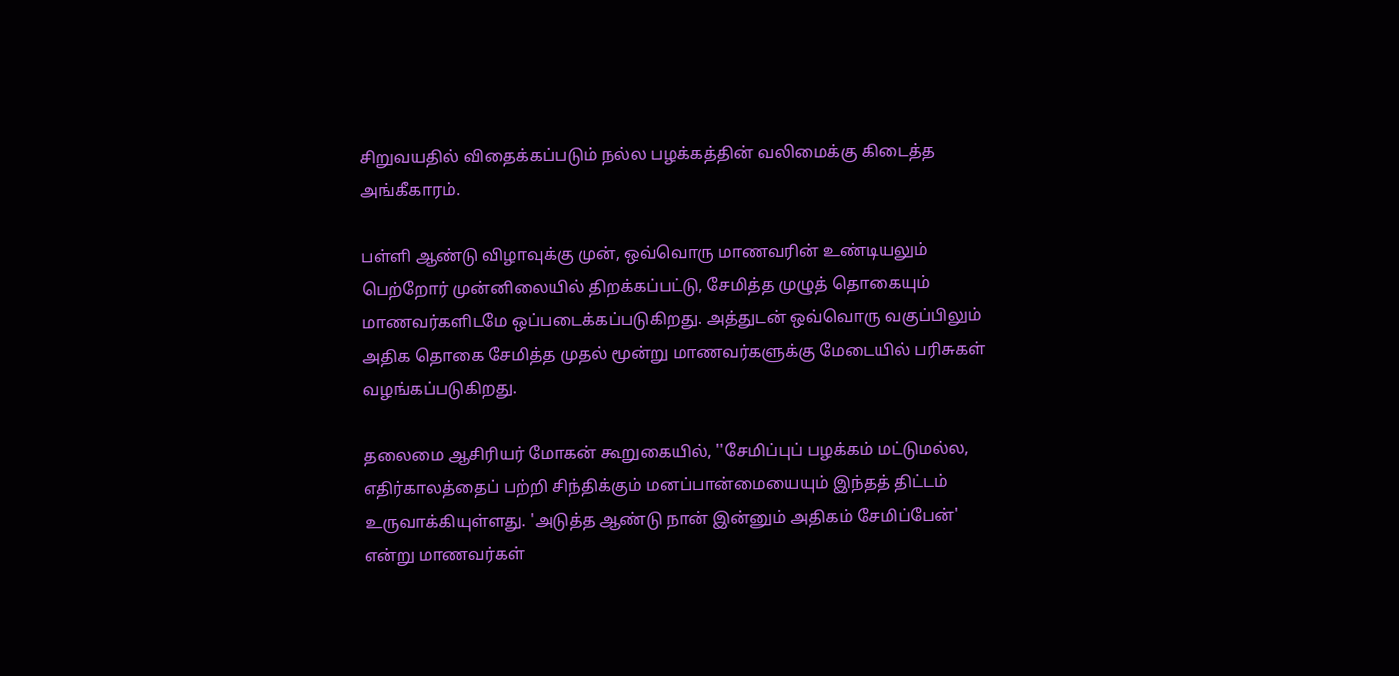சிறுவயதில் விதைக்கப்படும் நல்ல பழக்கத்தின் வலிமைக்கு கிடைத்த அங்கீகாரம்.

பள்ளி ஆண்டு விழாவுக்கு முன், ஒவ்வொரு மாணவரின் உண்டியலும் பெற்றோர் முன்னிலையில் திறக்கப்பட்டு, சேமித்த முழுத் தொகையும் மாணவர்களிடமே ஒப்படைக்கப்படுகிறது. அத்துடன் ஒவ்வொரு வகுப்பிலும் அதிக தொகை சேமித்த முதல் மூன்று மாணவர்களுக்கு மேடையில் பரிசுகள் வழங்கப்படுகிறது.

தலைமை ஆசிரியர் மோகன் கூறுகையில், ''சேமிப்புப் பழக்கம் மட்டுமல்ல, எதிர்காலத்தைப் பற்றி சிந்திக்கும் மனப்பான்மையையும் இந்தத் திட்டம் உருவாக்கியுள்ளது. 'அடுத்த ஆண்டு நான் இன்னும் அதிகம் சேமிப்பேன்' என்று மாணவர்கள்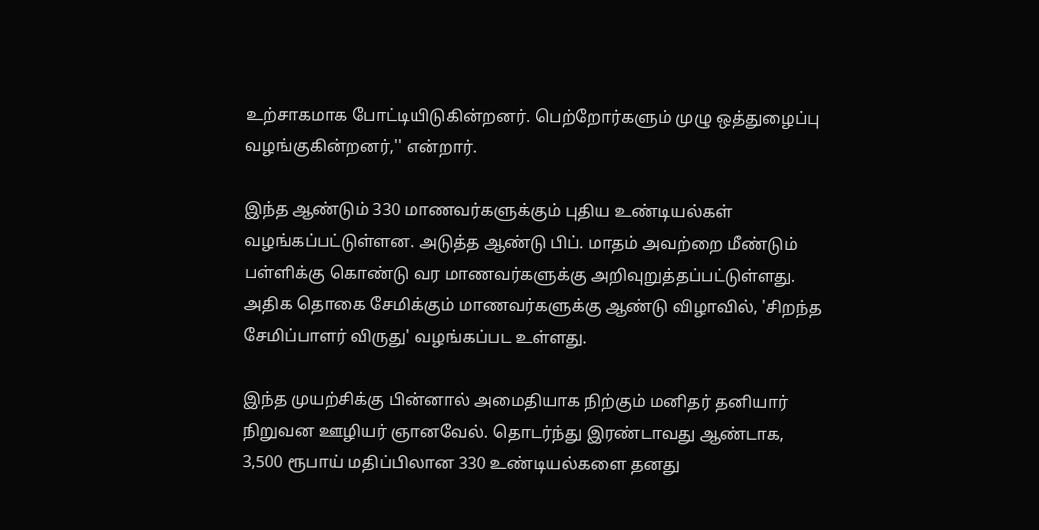உற்சாகமாக போட்டியிடுகின்றனர். பெற்றோர்களும் முழு ஒத்துழைப்பு வழங்குகின்றனர்,'' என்றார்.

இந்த ஆண்டும் 330 மாணவர்களுக்கும் புதிய உண்டியல்கள் வழங்கப்பட்டுள்ளன. அடுத்த ஆண்டு பிப். மாதம் அவற்றை மீண்டும் பள்ளிக்கு கொண்டு வர மாணவர்களுக்கு அறிவுறுத்தப்பட்டுள்ளது. அதிக தொகை சேமிக்கும் மாணவர்களுக்கு ஆண்டு விழாவில், 'சிறந்த சேமிப்பாளர் விருது' வழங்கப்பட உள்ளது.

இந்த முயற்சிக்கு பின்னால் அமைதியாக நிற்கும் மனிதர் தனியார் நிறுவன ஊழியர் ஞானவேல். தொடர்ந்து இரண்டாவது ஆண்டாக, 3,500 ரூபாய் மதிப்பிலான 330 உண்டியல்களை தனது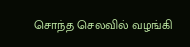சொந்த செலவில் வழங்கி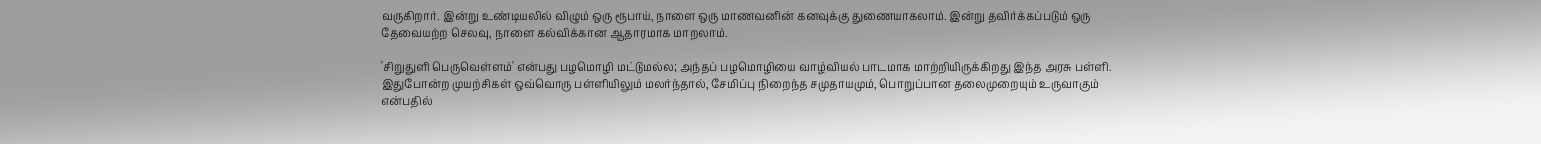வருகிறார். இன்று உண்டியலில் விழும் ஒரு ரூபாய், நாளை ஒரு மாணவனின் கனவுக்கு துணையாகலாம். இன்று தவிர்க்கப்படும் ஒரு தேவையற்ற செலவு, நாளை கல்விக்கான ஆதாரமாக மாறலாம்.

'சிறுதுளி பெருவெள்ளம்' என்பது பழமொழி மட்டுமல்ல; அந்தப் பழமொழியை வாழ்வியல் பாடமாக மாற்றியிருக்கிறது இந்த அரசு பள்ளி. இதுபோன்ற முயற்சிகள் ஒவ்வொரு பள்ளியிலும் மலர்ந்தால், சேமிப்பு நிறைந்த சமுதாயமும், பொறுப்பான தலைமுறையும் உருவாகும் என்பதில்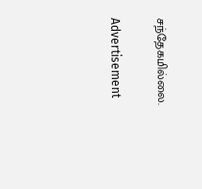சந்தேகமில்லை.

Advertisement